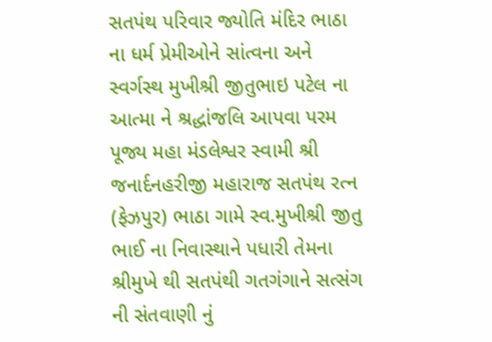સતપંથ પરિવાર જ્યોતિ મંદિર ભાઠા ના ધર્મ પ્રેમીઓને સાંત્વના અને સ્વર્ગસ્થ મુખીશ્રી જીતુભાઇ પટેલ ના આત્મા ને શ્રદ્ધાંજલિ આપવા પરમ પૂજ્ય મહા મંડલેશ્વર સ્વામી શ્રી જનાર્દનહરીજી મહારાજ સતપંથ રત્ન (ફેઝપુર) ભાઠા ગામે સ્વ.મુખીશ્રી જીતુ ભાઈ ના નિવાસ્થાને પધારી તેમના શ્રીમુખે થી સતપંથી ગતગંગાને સત્સંગ ની સંતવાણી નું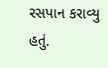રસપાન કરાવ્યુ હતું.